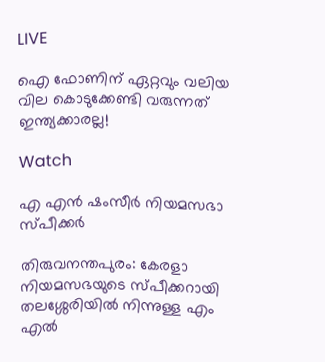LIVE

ഐ ഫോണിന് ഏറ്റവും വലിയ വില കൊടുക്കേണ്ടി വരുന്നത് ഇന്ത്യക്കാരല്ല!

Watch

എ എന്‍ ഷംസീര്‍ നിയമസഭാ സ്പീക്കര്‍

തിരുവനന്തപുരം: കേരളാ നിയമസഭയുടെ സ്പീക്കറായി തലശ്ശേരിയില്‍ നിന്നുള്ള എം എല്‍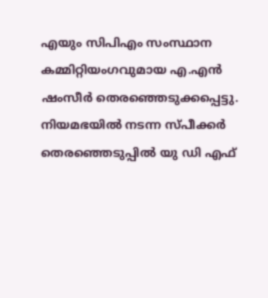എയും സിപിഎം സംസ്ഥാന കമ്മിറ്റിയംഗവുമായ എ.എന്‍ ഷംസീര്‍ തെരഞ്ഞെടുക്കപ്പെട്ടു. നിയമഭയില്‍ നടന്ന സ്പീക്കര്‍ തെരഞ്ഞെടുപ്പില്‍ യു ഡി എഫ്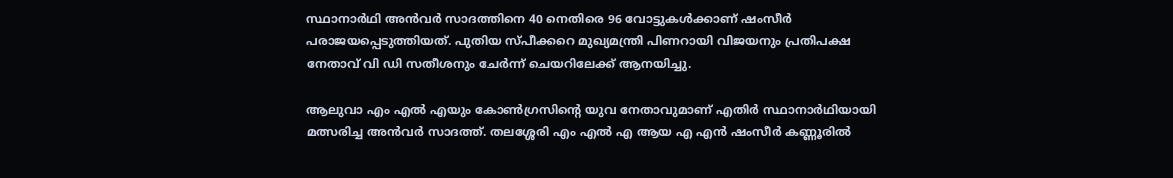സ്ഥാനാര്‍ഥി അന്‍വര്‍ സാദത്തിനെ 40 നെതിരെ 96 വോട്ടുകള്‍ക്കാണ് ഷംസീര്‍ പരാജയപ്പെടുത്തിയത്. പുതിയ സ്പീക്കറെ മുഖ്യമന്ത്രി പിണറായി വിജയനും പ്രതിപക്ഷ നേതാവ് വി ഡി സതീശനും ചേര്‍ന്ന് ചെയറിലേക്ക് ആനയിച്ചു.

ആലുവാ എം എല്‍ എയും കോണ്‍ഗ്രസിന്റെ യുവ നേതാവുമാണ് എതിര്‍ സ്ഥാനാര്‍ഥിയായി മത്സരിച്ച അന്‍വര്‍ സാദത്ത്. തലശ്ശേരി എം എല്‍ എ ആയ എ എന്‍ ഷംസീര്‍ കണ്ണൂരില്‍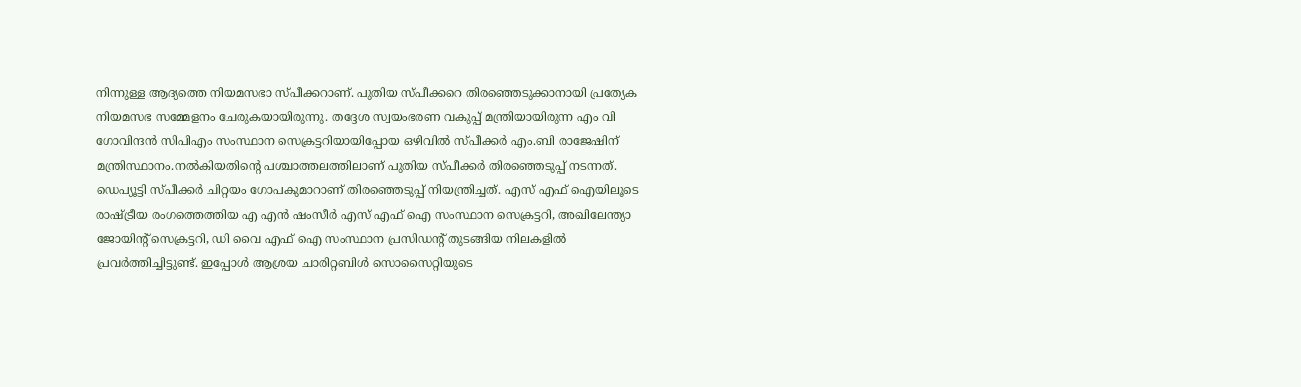നിന്നുള്ള ആദ്യത്തെ നിയമസഭാ സ്പീക്കറാണ്. പുതിയ സ്പീക്കറെ തിരഞ്ഞെടുക്കാനായി പ്രത്യേക നിയമസഭ സമ്മേളനം ചേരുകയായിരുന്നു. തദ്ദേശ സ്വയംഭരണ വകുപ്പ് മന്ത്രിയായിരുന്ന എം വി ഗോവിന്ദന്‍ സിപിഎം സംസ്ഥാന സെക്രട്ടറിയായിപ്പോയ ഒഴിവില്‍ സ്പീക്കര്‍ എം.ബി രാജേഷിന്  മന്ത്രിസ്ഥാനം.നല്‍കിയതിന്റെ പശ്ചാത്തലത്തിലാണ് പുതിയ സ്പീക്കര്‍ തിരഞ്ഞെടുപ്പ് നടന്നത്. ഡെപ്യൂട്ടി സ്പീക്കര്‍ ചിറ്റയം ഗോപകുമാറാണ് തിരഞ്ഞെടുപ്പ് നിയന്ത്രിച്ചത്. എസ് എഫ് ഐയിലൂടെ രാഷ്ട്രീയ രംഗത്തെത്തിയ എ എന്‍ ഷംസീര്‍ എസ് എഫ് ഐ സംസ്ഥാന സെക്രട്ടറി, അഖിലേന്ത്യാ ജോയിന്‍റ് സെക്രട്ടറി, ഡി വൈ എഫ് ഐ സംസ്ഥാന പ്രസിഡന്‍റ് തുടങ്ങിയ നിലകളില്‍ പ്രവര്‍ത്തിച്ചിട്ടുണ്ട്. ഇപ്പോള്‍ ആശ്രയ ചാരിറ്റബിള്‍ സൊസൈറ്റിയുടെ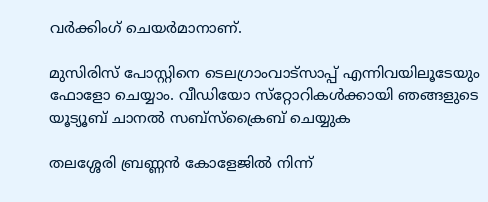വര്‍ക്കിംഗ് ചെയര്‍മാനാണ്.

മുസിരിസ് പോസ്റ്റിനെ ടെലഗ്രാംവാട്‌സാപ്പ് എന്നിവയിലൂടേയും  ഫോളോ ചെയ്യാം. വീഡിയോ സ്‌റ്റോറികള്‍ക്കായി ഞങ്ങളുടെ യൂട്യൂബ് ചാനല്‍ സബ്‌സ്‌ക്രൈബ് ചെയ്യുക

തലശ്ശേരി ബ്രണ്ണന്‍ കോളേജില്‍ നിന്ന്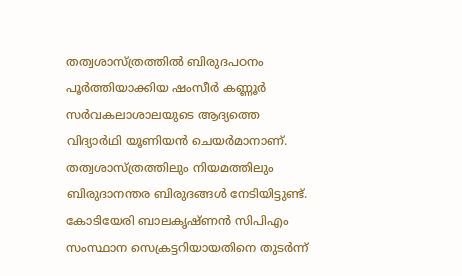തത്വശാസ്ത്രത്തില്‍ ബിരുദപഠനം പൂര്‍ത്തിയാക്കിയ ഷംസീര്‍ കണ്ണൂര്‍ സര്‍വകലാശാലയുടെ ആദ്യത്തെ വിദ്യാര്‍ഥി യൂണിയന്‍ ചെയര്‍മാനാണ്. തത്വശാസ്ത്രത്തിലും നിയമത്തിലും ബിരുദാനന്തര ബിരുദങ്ങള്‍ നേടിയിട്ടുണ്ട്.  കോടിയേരി ബാലകൃഷ്ണന്‍ സിപിഎം സംസ്ഥാന സെക്രട്ടറിയായതിനെ തുടര്‍ന്ന്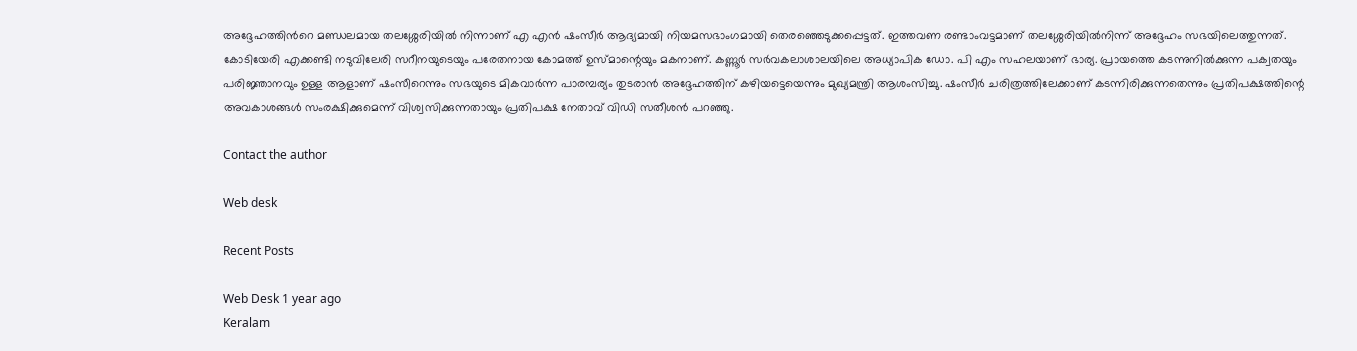അദ്ദേഹത്തിന്‍റെ മണ്ഡലമായ തലശ്ശേരിയില്‍ നിന്നാണ് എ എന്‍ ഷംസീര്‍ ആദ്യമായി നിയമസഭാംഗമായി തെരഞ്ഞെടുക്കപ്പെട്ടത്. ഇത്തവണ രണ്ടാംവട്ടമാണ് തലശ്ശേരിയില്‍നിന്ന് അദ്ദേഹം സഭയിലെത്തുന്നത്. കോടിയേരി എക്കണ്ടി നടുവിലേരി സറീനയുടെയും പരേതനായ കോമത്ത് ഉസ്മാന്റെയും മകനാണ്. കണ്ണൂര്‍ സര്‍വകലാശാലയിലെ അധ്യാപിക ഡോ. പി എം സഹലയാണ് ഭാര്യ. പ്രായത്തെ കടന്നുനില്‍ക്കുന്ന പക്വതയും പരിജ്ഞാനവും ഉള്ള ആളാണ് ഷംസീറെന്നും സഭയുടെ മികവാര്‍ന്ന പാരമ്പര്യം തുടരാന്‍ അദ്ദേഹത്തിന് കഴിയട്ടെയെന്നും മുഖ്യമന്ത്രി ആശംസിച്ചു. ഷംസീര്‍ ചരിത്രത്തിലേക്കാണ് കടന്നിരിക്കുന്നതെന്നും പ്രതിപക്ഷത്തിന്റെ അവകാശങ്ങള്‍ സംരക്ഷിക്കുമെന്ന് വിശ്വസിക്കുന്നതായും പ്രതിപക്ഷ നേതാവ് വിഡി സതീശന്‍ പറഞ്ഞു.

Contact the author

Web desk

Recent Posts

Web Desk 1 year ago
Keralam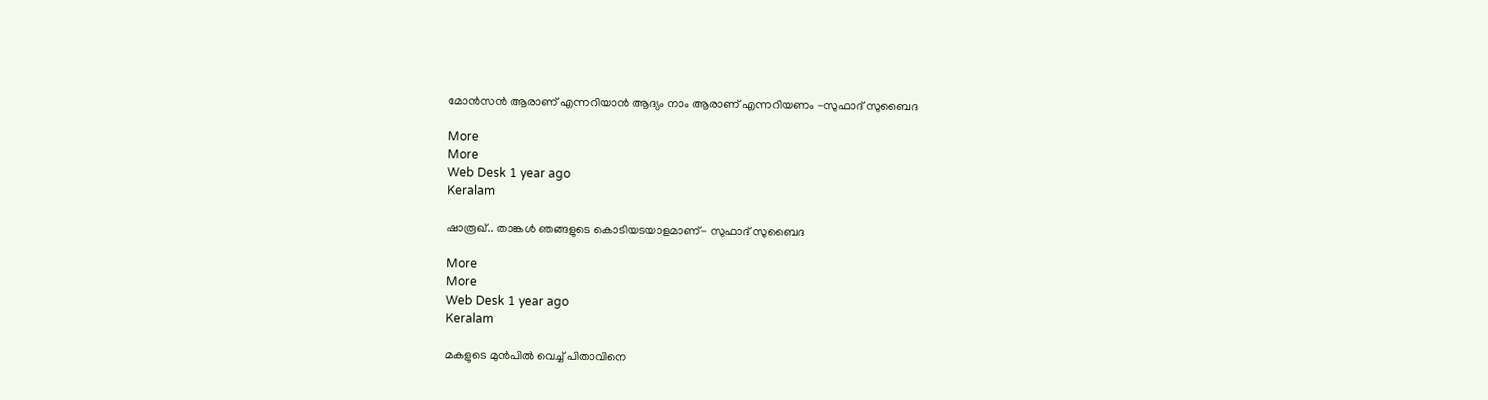മോന്‍സന്‍ ആരാണ് എന്നറിയാന്‍ ആദ്യം നാം ആരാണ് എന്നറിയണം -സുഫാദ് സുബൈദ

More
More
Web Desk 1 year ago
Keralam

ഷാരൂഖ്.. താങ്കള്‍ ഞങ്ങളുടെ കൊടിയടയാളമാണ്- സുഫാദ് സുബൈദ

More
More
Web Desk 1 year ago
Keralam

മകളുടെ മുന്‍പില്‍ വെച്ച് പിതാവിനെ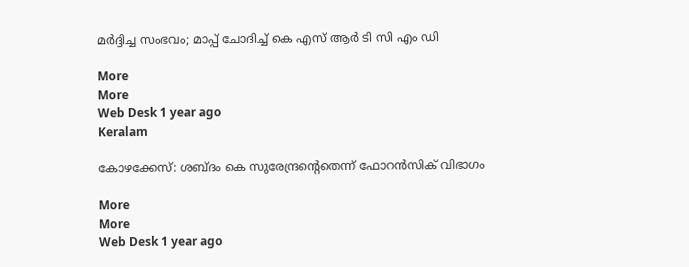മര്‍ദ്ദിച്ച സംഭവം; മാപ്പ് ചോദിച്ച് കെ എസ് ആര്‍ ടി സി എം ഡി

More
More
Web Desk 1 year ago
Keralam

കോഴക്കേസ്: ശബ്ദം കെ സുരേന്ദ്രന്‍റെതെന്ന് ഫോറന്‍സിക് വിഭാഗം

More
More
Web Desk 1 year ago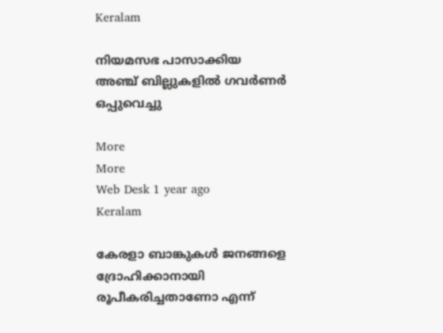Keralam

നിയമസഭ പാസാക്കിയ അഞ്ച് ബില്ലുകളില്‍ ഗവര്‍ണര്‍ ഒപ്പുവെച്ചു

More
More
Web Desk 1 year ago
Keralam

കേരളാ ബാങ്കുകള്‍ ജനങ്ങളെ ദ്രോഹിക്കാനായി രൂപീകരിച്ചതാണോ എന്ന്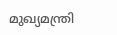മുഖ്യമന്ത്രി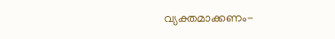വ്യക്തമാക്കണം-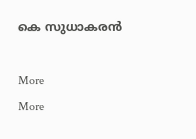കെ സുധാകരന്‍

More
More